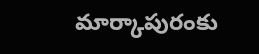మార్కాపురంకు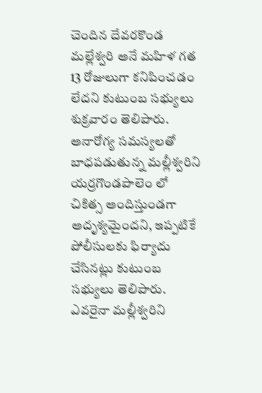చెందిన దేవరకొండ మల్లేశ్వరి అనే మహిళ గత 13 రోజులుగా కనిపించడం లేదని కుటుంబ సభ్యులు శుక్రవారం తెలిపారు. అనారోగ్య సమస్యలతో బాధపడుతున్న మల్లీశ్వరిని యర్రగొండపాలెం లో చికిత్స అందిస్తుండగా అదృశ్యమైందని, ఇప్పటికే పోలీసులకు ఫిర్యాదు చేసినట్లు కుటుంబ సభ్యులు తెలిపారు. ఎవరైనా మల్లీశ్వరిని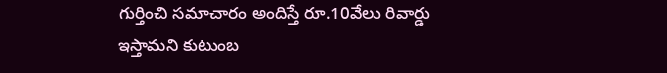గుర్తించి సమాచారం అందిస్తే రూ.10వేలు రివార్డు ఇస్తామని కుటుంబ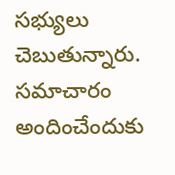సభ్యులు చెబుతున్నారు. సమాచారం అందించేందుకు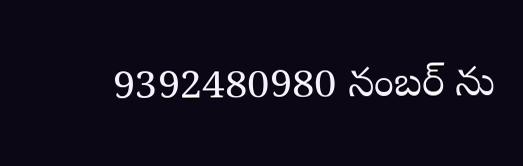9392480980 నంబర్ ను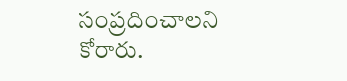సంప్రదించాలని కోరారు.